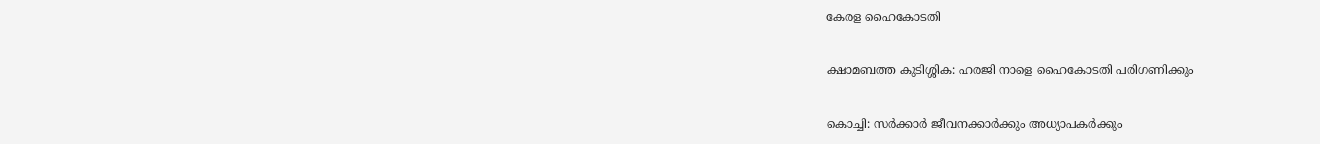കേരള ഹൈകോടതി

ക്ഷാമബത്ത കുടിശ്ശിക: ഹരജി നാളെ ഹൈകോടതി പരിഗണിക്കും

കൊച്ചി: സർക്കാർ ജീവനക്കാർക്കും അധ്യാപകർക്കും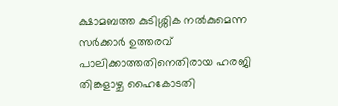ക്ഷാമബത്ത കുടിശ്ശിക നൽകുമെന്ന സർക്കാർ ഉത്തരവ് പാലിക്കാത്തതിനെതിരായ ഹരജി തിങ്കളാഴ്ച ഹൈകോടതി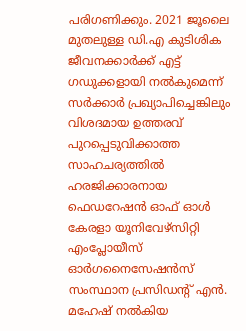പരിഗണിക്കും. 2021 ജൂലൈ മുതലുള്ള ഡി.എ കുടിശിക ജീവനക്കാർക്ക് എട്ട് ഗഡുക്കളായി നൽകുമെന്ന് സർക്കാർ പ്രഖ്യാപിച്ചെങ്കിലും വിശദമായ ഉത്തരവ് പുറപ്പെടുവിക്കാത്ത സാഹചര്യത്തിൽ ഹരജിക്കാരനായ ഫെഡറേഷൻ ഓഫ് ഓൾ കേരളാ യൂനിവേഴ്സിറ്റി എംപ്ലോയീസ് ഓർഗനൈസേഷൻസ് സംസ്ഥാന പ്രസിഡന്‍റ് എൻ. മഹേഷ് നൽകിയ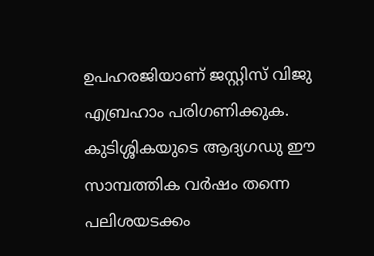ഉപഹരജിയാണ് ജസ്റ്റിസ് വിജു എബ്രഹാം പരിഗണിക്കുക. കുടിശ്ശികയുടെ ആദ്യഗഡു ഈ സാമ്പത്തിക വർഷം തന്നെ പലിശയടക്കം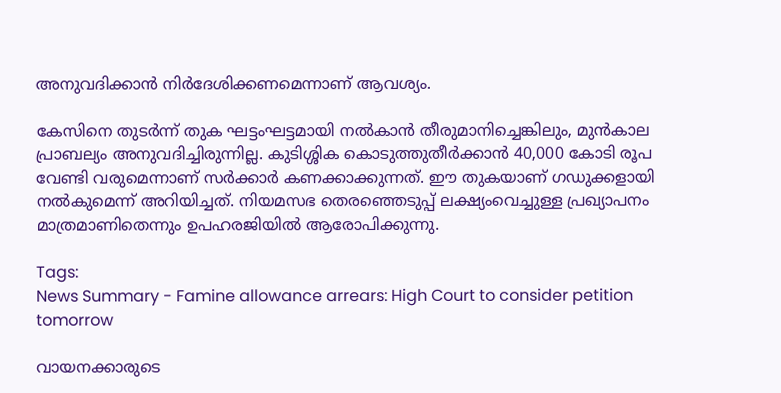അനുവദിക്കാൻ നിർദേശിക്കണമെന്നാണ് ആവശ്യം.

കേസിനെ തുടർന്ന് തുക ഘട്ടംഘട്ടമായി നൽകാൻ തീരുമാനിച്ചെങ്കിലും, മുൻകാല പ്രാബല്യം അനുവദിച്ചിരുന്നില്ല. കുടിശ്ശിക കൊടുത്തുതീർക്കാൻ 40,000 കോടി രൂപ വേണ്ടി വരുമെന്നാണ് സർക്കാർ കണക്കാക്കുന്നത്. ഈ തുകയാണ് ഗഡുക്കളായി നൽകുമെന്ന് അറിയിച്ചത്. നിയമസഭ തെരഞ്ഞെടുപ്പ് ലക്ഷ്യംവെച്ചുള്ള പ്രഖ്യാപനം മാത്രമാണിതെന്നും ഉപഹ‌രജിയിൽ ആരോപിക്കുന്നു.

Tags:
News Summary - Famine allowance arrears: High Court to consider petition tomorrow

വായനക്കാരുടെ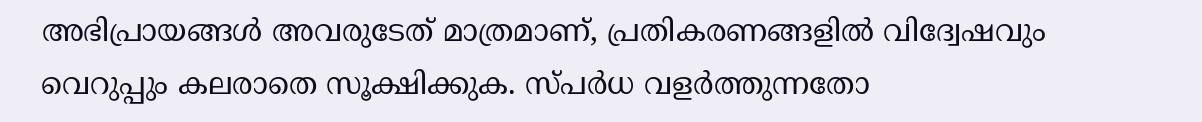അഭിപ്രായങ്ങള്‍ അവരുടേത് മാത്രമാണ്, പ്രതികരണങ്ങളിൽ വിദ്വേഷവും വെറുപ്പും കലരാതെ സൂക്ഷിക്കുക. സ്പർധ വളർത്തുന്നതോ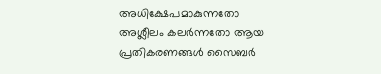അധിക്ഷേപമാകുന്നതോ അശ്ലീലം കലർന്നതോ ആയ പ്രതികരണങ്ങൾ സൈബർ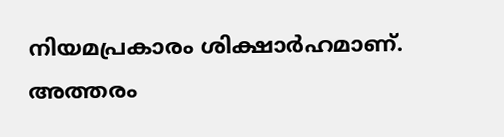നിയമപ്രകാരം ശിക്ഷാർഹമാണ്. അത്തരം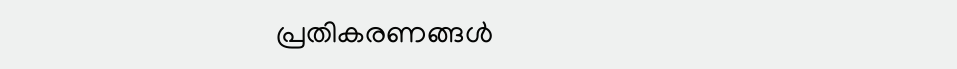പ്രതികരണങ്ങൾ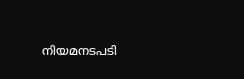നിയമനടപടി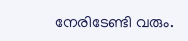നേരിടേണ്ടി വരും.